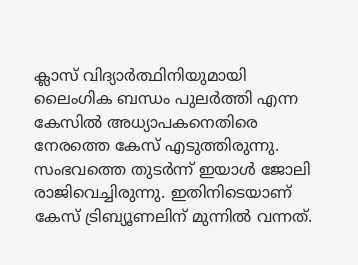ക്ലാസ് വിദ്യാര്‍ത്ഥിനിയുമായി ലൈംഗിക ബന്ധം പുലര്‍ത്തി എന്ന കേസില്‍ അധ്യാപകനെതിരെ നേരത്തെ കേസ് എടുത്തിരുന്നു. സംഭവത്തെ തുടര്‍ന്ന് ഇയാള്‍ ജോലി രാജിവെച്ചിരുന്നു. ഇതിനിടെയാണ് കേസ് ട്രിബ്യൂണലിന് മുന്നില്‍ വന്നത്.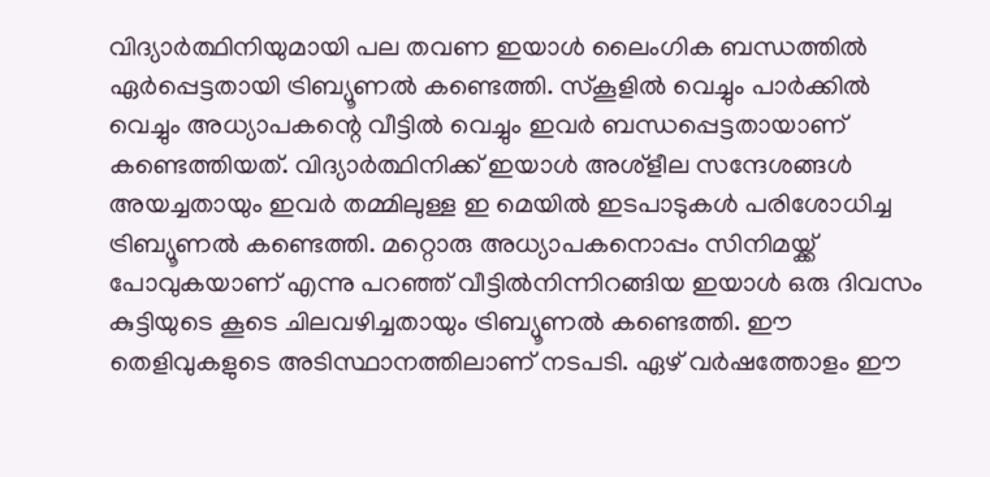വിദ്യാര്‍ത്ഥിനിയുമായി പല തവണ ഇയാള്‍ ലൈംഗിക ബന്ധത്തില്‍ ഏര്‍പ്പെട്ടതായി ട്രിബ്യൂണല്‍ കണ്ടെത്തി. സ്‌കൂളില്‍ വെച്ചും പാര്‍ക്കില്‍ വെച്ചും അധ്യാപകന്റെ വീട്ടില്‍ വെച്ചും ഇവര്‍ ബന്ധപ്പെട്ടതായാണ് കണ്ടെത്തിയത്. വിദ്യാര്‍ത്ഥിനിക്ക് ഇയാള്‍ അശ്‌ളീല സന്ദേശങ്ങള്‍ അയച്ചതായും ഇവര്‍ തമ്മിലുള്ള ഇ മെയില്‍ ഇടപാടുകള്‍ പരിശോധിച്ച ട്രിബ്യൂണല്‍ കണ്ടെത്തി. മറ്റൊരു അധ്യാപകനൊപ്പം സിനിമയ്ക്ക് പോവുകയാണ് എന്നു പറഞ്ഞ് വീട്ടില്‍നിന്നിറങ്ങിയ ഇയാള്‍ ഒരു ദിവസം കുട്ടിയുടെ കൂടെ ചിലവഴിച്ചതായും ട്രിബ്യൂണല്‍ കണ്ടെത്തി. ഈ തെളിവുകളുടെ അടിസ്ഥാനത്തിലാണ് നടപടി. ഏഴ് വര്‍ഷത്തോളം ഈ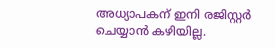അധ്യാപകന് ഇനി രജിസ്റ്റര്‍ ചെയ്യാന്‍ കഴിയില്ല.